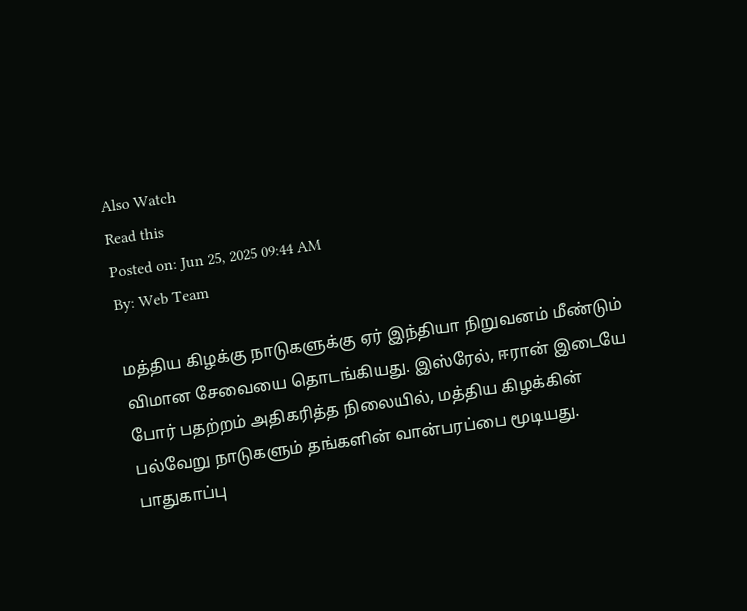Also Watch
Read this
Posted on: Jun 25, 2025 09:44 AM
By: Web Team

மத்திய கிழக்கு நாடுகளுக்கு ஏர் இந்தியா நிறுவனம் மீண்டும் விமான சேவையை தொடங்கியது. இஸ்ரேல், ஈரான் இடையே போர் பதற்றம் அதிகரித்த நிலையில், மத்திய கிழக்கின் பல்வேறு நாடுகளும் தங்களின் வான்பரப்பை மூடியது.
பாதுகாப்பு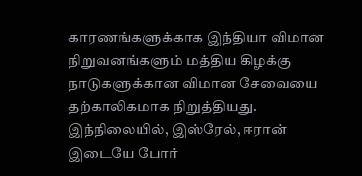காரணங்களுக்காக இந்தியா விமான நிறுவனங்களும் மத்திய கிழக்கு நாடுகளுக்கான விமான சேவையை தற்காலிகமாக நிறுத்தியது.
இந்நிலையில், இஸ்ரேல், ஈரான் இடையே போர்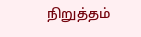நிறுத்தம்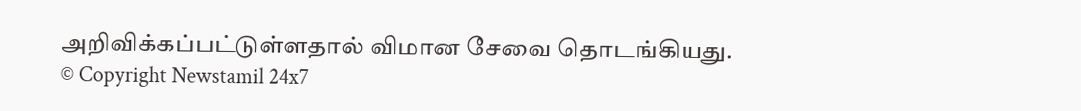அறிவிக்கப்பட்டுள்ளதால் விமான சேவை தொடங்கியது.
© Copyright Newstamil 24x7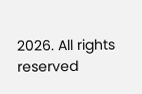2026. All rights reserved